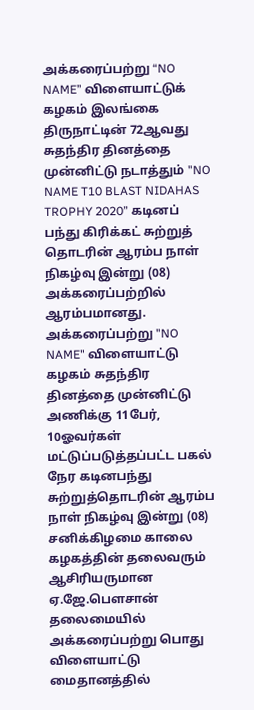அக்கரைப்பற்று “NO NAME” விளையாட்டுக் கழகம் இலங்கை திருநாட்டின் 72ஆவது சுதந்திர தினத்தை முன்னிட்டு நடாத்தும் "NO NAME T10 BLAST NIDAHAS TROPHY 2020” கடினப் பந்து கிரிக்கட் சுற்றுத் தொடரின் ஆரம்ப நாள் நிகழ்வு இன்று (08) அக்கரைப்பற்றில் ஆரம்பமானது.
அக்கரைப்பற்று "NO NAME" விளையாட்டு கழகம் சுதந்திர தினத்தை முன்னிட்டு அணிக்கு 11பேர், 10ஓவர்கள் மட்டுப்படுத்தப்பட்ட பகல் நேர கடினபந்து சுற்றுத்தொடரின் ஆரம்ப நாள் நிகழ்வு இன்று (08) சனிக்கிழமை காலை கழகத்தின் தலைவரும் ஆசிரியருமான ஏ.ஜே.பெளசான் தலைமையில் அக்கரைப்பற்று பொது விளையாட்டு மைதானத்தில்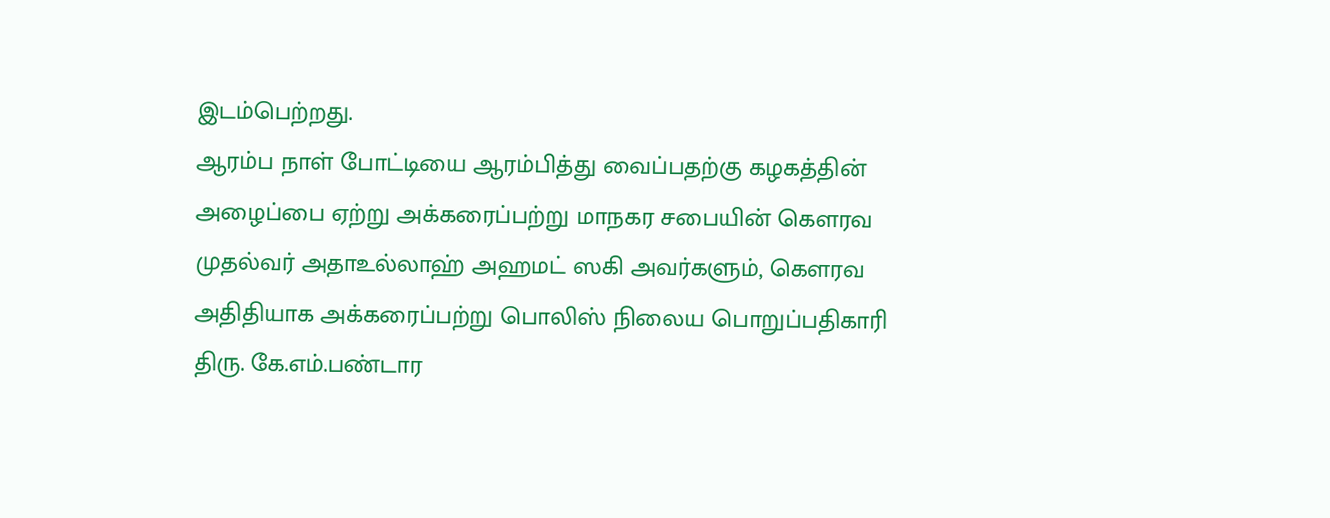இடம்பெற்றது.
ஆரம்ப நாள் போட்டியை ஆரம்பித்து வைப்பதற்கு கழகத்தின் அழைப்பை ஏற்று அக்கரைப்பற்று மாநகர சபையின் கெளரவ முதல்வர் அதாஉல்லாஹ் அஹமட் ஸகி அவர்களும், கெளரவ அதிதியாக அக்கரைப்பற்று பொலிஸ் நிலைய பொறுப்பதிகாரி திரு. கே.எம்.பண்டார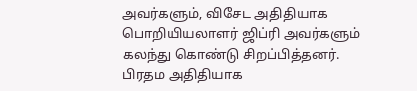அவர்களும், விசேட அதிதியாக பொறியியலாளர் ஜிப்ரி அவர்களும் கலந்து கொண்டு சிறப்பித்தனர்.
பிரதம அதிதியாக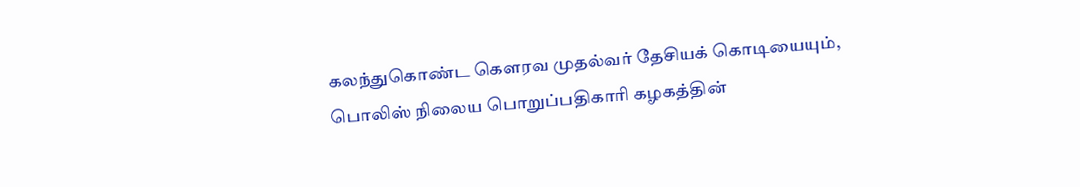கலந்துகொண்ட கௌரவ முதல்வர் தேசியக் கொடியையும், பொலிஸ் நிலைய பொறுப்பதிகாரி கழகத்தின்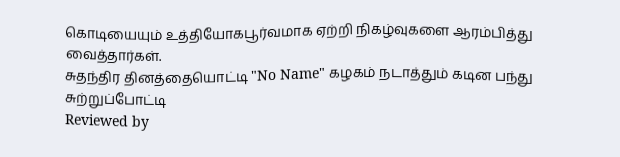கொடியையும் உத்தியோகபூர்வமாக ஏற்றி நிகழ்வுகளை ஆரம்பித்து வைத்தார்கள்.
சுதந்திர தினத்தையொட்டி "No Name" கழகம் நடாத்தும் கடின பந்து சுற்றுப்போட்டி
Reviewed by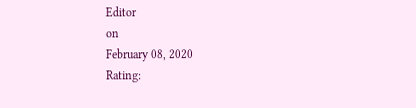Editor
on
February 08, 2020
Rating: